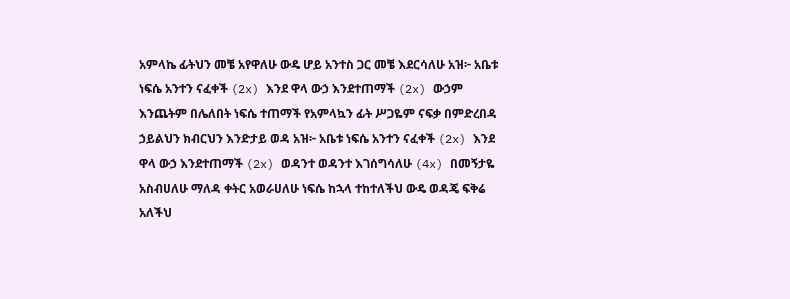አምላኬ ፊትህን መቼ አየዋለሁ ውዴ ሆይ አንተስ ጋር መቼ እደርሳለሁ አዝ፦ አቤቱ ነፍሴ አንተን ናፈቀች (2x) እንደ ዋላ ውኃ እንደተጠማች (2x) ውኃም እንጨትም በሌለበት ነፍሴ ተጠማች የአምላኳን ፊት ሥጋዬም ናፍቃ በምድረበዳ ኃይልህን ክብርህን እንድታይ ወዳ አዝ፦ አቤቱ ነፍሴ አንተን ናፈቀች (2x) እንደ ዋላ ውኃ እንደተጠማች (2x) ወዳንተ ወዳንተ እገሰግሳለሁ (4x) በመኝታዬ አስብሀለሁ ማለዳ ቀትር አወራሀለሁ ነፍሴ ከኋላ ተከተለችህ ውዴ ወዳጄ ፍቅሬ አለችህ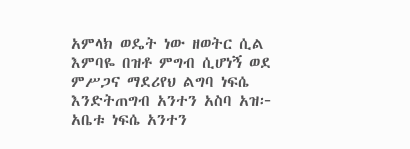አምላክ ወዴት ነው ዘወትር ሲል እምባዬ በዝቶ ምግብ ሲሆነኝ ወደ ምሥጋና ማደሪየህ ልግባ ነፍሴ እንድትጠግብ አንተን አስባ አዝ፦ አቤቱ ነፍሴ አንተን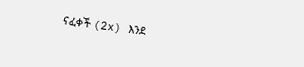ናፈቀች (2x) እንደ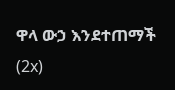ዋላ ውኃ እንደተጠማች (2x)